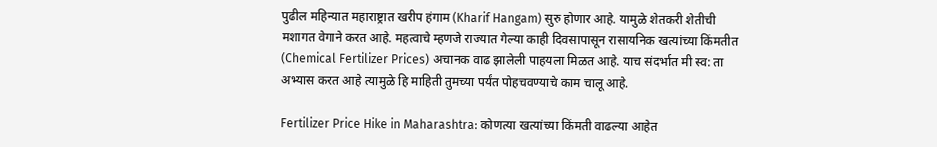पुढील महिन्यात महाराष्ट्रात खरीप हंगाम (Kharif Hangam) सुरु होणार आहे. यामुळे शेतकरी शेतीची मशागत वेगाने करत आहे. महत्वाचे म्हणजे राज्यात गेल्या काही दिवसापासून रासायनिक खत्यांच्या किंमतीत (Chemical Fertilizer Prices) अचानक वाढ झालेली पाहयला मिळत आहे. याच संदर्भात मी स्व: ता अभ्यास करत आहे त्यामुळे हि माहिती तुमच्या पर्यंत पोहचवण्याचे काम चालू आहे.

Fertilizer Price Hike in Maharashtra: कोणत्या खत्यांच्या किंमती वाढल्या आहेत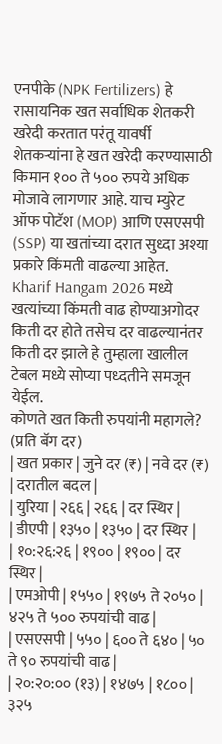एनपीके (NPK Fertilizers) हे रासायनिक खत सर्वाधिक शेतकरी खरेदी करतात परंतू यावर्षी शेतकऱ्यांना हे खत खरेदी करण्यासाठी किमान १०० ते ५०० रुपये अधिक मोजावे लागणार आहे. याच म्युरेट ऑफ पोटॅश (MOP) आणि एसएसपी (SSP) या खतांच्या दरात सुध्दा अश्या प्रकारे किंमती वाढल्या आहेत.
Kharif Hangam 2026 मध्ये खत्यांच्या किंमती वाढ होण्याअगोदर किती दर होते तसेच दर वाढल्यानंतर किती दर झाले हे तुम्हाला खालील टेबल मध्ये सोप्या पध्दतीने समजून येईल.
कोणते खत किती रुपयांनी महागले? (प्रति बॅग दर)
| खत प्रकार | जुने दर (₹) | नवे दर (₹) | दरातील बदल |
| युरिया | २६६ | २६६ | दर स्थिर |
| डीएपी | १३५० | १३५० | दर स्थिर |
| १०:२६:२६ | १९०० | १९०० | दर स्थिर |
| एमओपी | १५५० | १९७५ ते २०५० | ४२५ ते ५०० रुपयांची वाढ |
| एसएसपी | ५५० | ६०० ते ६४० | ५० ते ९० रुपयांची वाढ |
| २०:२०:०० (१३) | १४७५ | १८०० | ३२५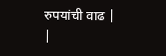रुपयांची वाढ |
|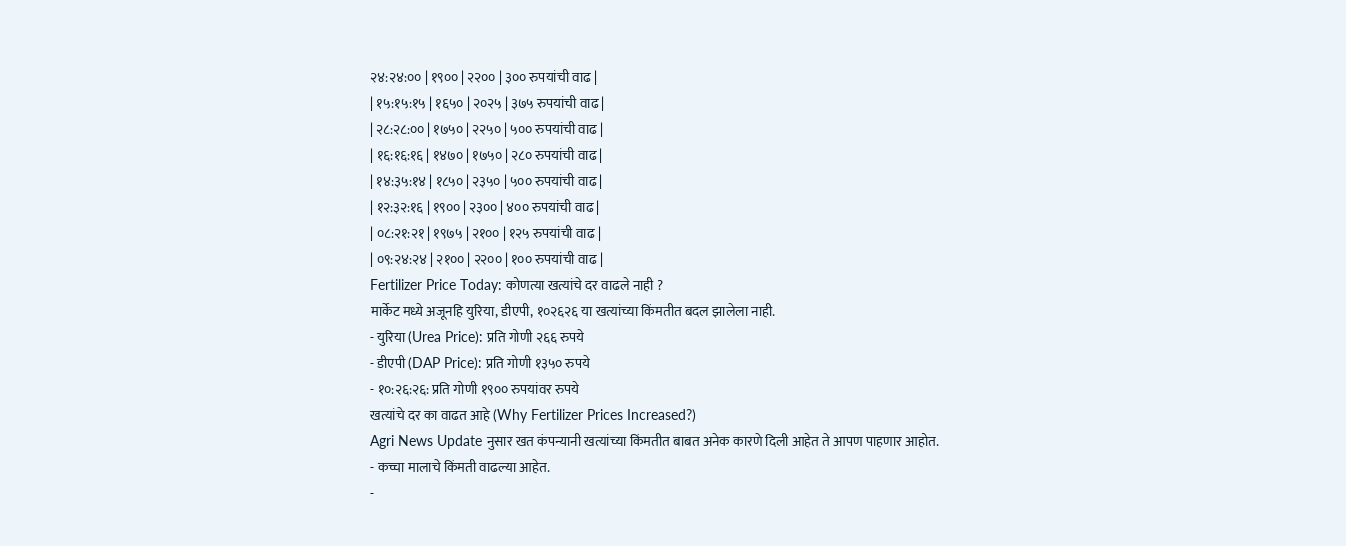२४:२४:०० | १९०० | २२०० | ३०० रुपयांची वाढ |
| १५:१५:१५ | १६५० | २०२५ | ३७५ रुपयांची वाढ |
| २८:२८:०० | १७५० | २२५० | ५०० रुपयांची वाढ |
| १६:१६:१६ | १४७० | १७५० | २८० रुपयांची वाढ |
| १४:३५:१४ | १८५० | २३५० | ५०० रुपयांची वाढ |
| १२:३२:१६ | १९०० | २३०० | ४०० रुपयांची वाढ |
| ०८:२१:२१ | १९७५ | २१०० | १२५ रुपयांची वाढ |
| ०९:२४:२४ | २१०० | २२०० | १०० रुपयांची वाढ |
Fertilizer Price Today: कोणत्या खत्यांचे दर वाढले नाही ?
मार्केट मध्ये अजूनहि युरिया, डीएपी, १०२६२६ या खत्यांच्या किंमतीत बदल झालेला नाही.
- युरिया (Urea Price): प्रति गोणी २६६ रुपये
- डीएपी (DAP Price): प्रति गोणी १३५० रुपये
- १०:२६:२६: प्रति गोणी १९०० रुपयांवर रुपये
खत्यांचे दर का वाढत आहे (Why Fertilizer Prices Increased?)
Agri News Update नुसार खत कंपन्यानी खत्यांच्या किंमतीत बाबत अनेक कारणे दिली आहेत ते आपण पाहणार आहोत.
- कच्चा मालाचे किंमती वाढल्या आहेत.
-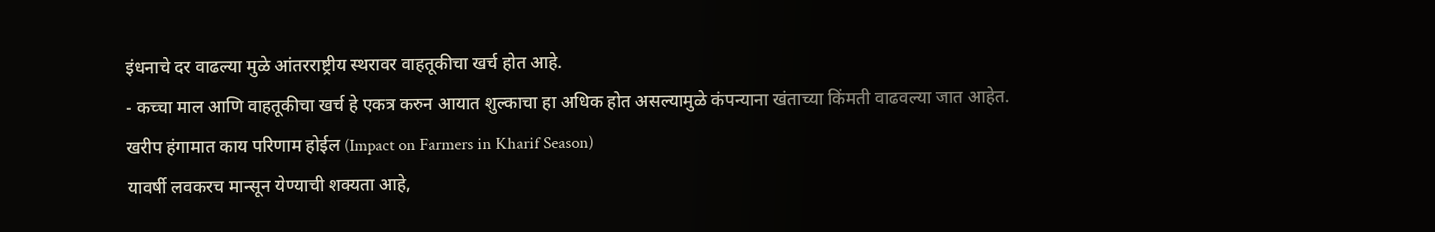इंधनाचे दर वाढल्या मुळे आंतरराष्ट्रीय स्थरावर वाहतूकीचा खर्च होत आहे.
- कच्चा माल आणि वाहतूकीचा खर्च हे एकत्र करुन आयात शुल्काचा हा अधिक होत असल्यामुळे कंपन्याना खंताच्या किंमती वाढवल्या जात आहेत.
खरीप हंगामात काय परिणाम होईल (Impact on Farmers in Kharif Season)
यावर्षी लवकरच मान्सून येण्याची शक्यता आहे,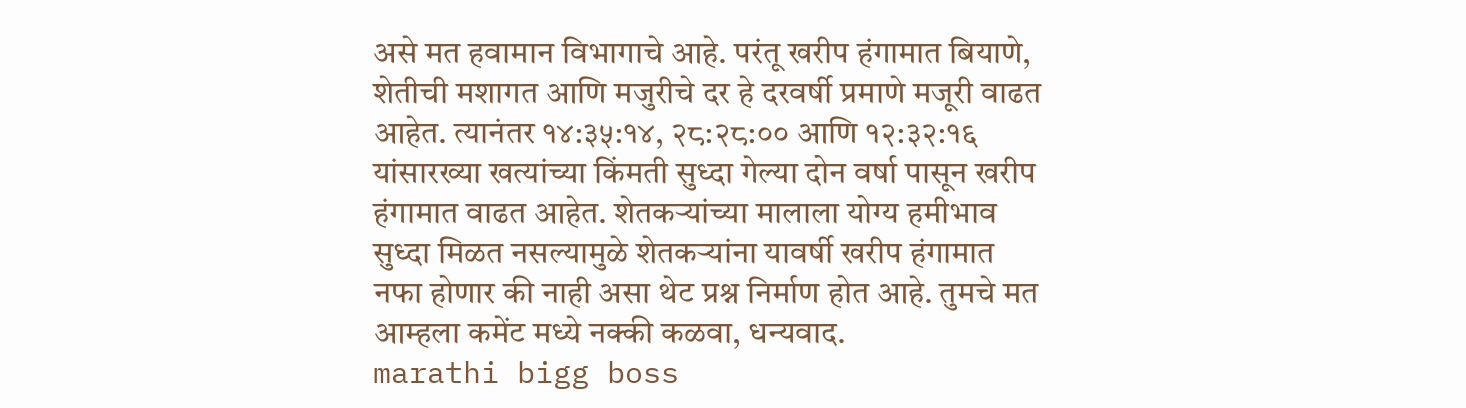असे मत हवामान विभागाचे आहे. परंतू खरीप हंगामात बियाणे, शेतीची मशागत आणि मजुरीचे दर हे दरवर्षी प्रमाणे मजूरी वाढत आहेत. त्यानंतर १४:३५:१४, २८:२८:०० आणि १२:३२:१६ यांसारख्या खत्यांच्या किंमती सुध्दा गेल्या दोन वर्षा पासून खरीप हंगामात वाढत आहेत. शेतकऱ्यांच्या मालाला योग्य हमीभाव सुध्दा मिळत नसल्यामुळे शेतकऱ्यांना यावर्षी खरीप हंगामात नफा होणार की नाही असा थेट प्रश्न निर्माण होत आहे. तुमचे मत आम्हला कमेंट मध्ये नक्की कळवा, धन्यवाद.
marathi bigg boss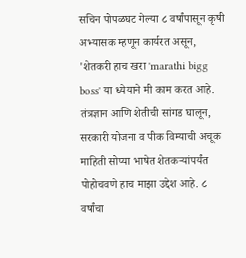सचिन पोपळघट गेल्या ८ वर्षांपासून कृषी अभ्यासक म्हणून कार्यरत असून, 'शेतकरी हाच खरा 'marathi bigg boss' या ध्येयाने मी काम करत आहे. तंत्रज्ञान आणि शेतीची सांगड घालून, सरकारी योजना व पीक विम्याची अचूक माहिती सोप्या भाषेत शेतकऱ्यांपर्यंत पोहोचवणे हाच माझा उद्देश आहे. ८ वर्षांचा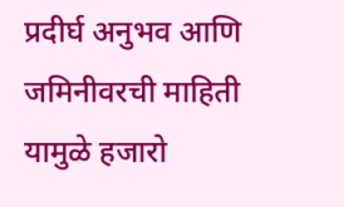प्रदीर्घ अनुभव आणि जमिनीवरची माहिती यामुळे हजारो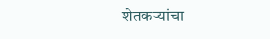शेतकऱ्यांचा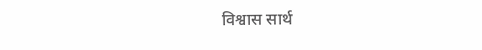विश्वास सार्थ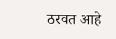ठरवत आहे